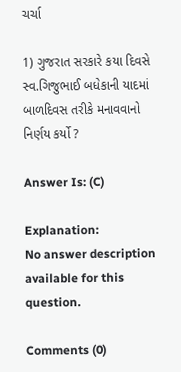ચર્ચા

1) ગુજરાત સરકારે કયા દિવસે સ્વ.ગિજુભાઈ બધેકાની યાદમાં બાળદિવસ તરીકે મનાવવાનો નિર્ણય કર્યો ?

Answer Is: (C)

Explanation:
No answer description available for this question.

Comments (0)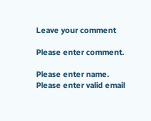Leave your comment

Please enter comment.

Please enter name.
Please enter valid email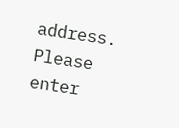address.
Please enter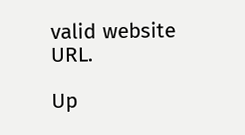valid website URL.

Up